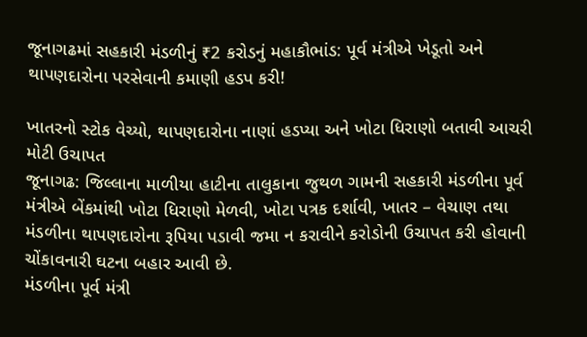જૂનાગઢમાં સહકારી મંડળીનું ₹2 કરોડનું મહાકૌભાંડ: પૂર્વ મંત્રીએ ખેડૂતો અને થાપણદારોના પરસેવાની કમાણી હડપ કરી!

ખાતરનો સ્ટોક વેચ્યો, થાપણદારોના નાણાં હડપ્યા અને ખોટા ધિરાણો બતાવી આચરી મોટી ઉચાપત
જૂનાગઢ: જિલ્લાના માળીયા હાટીના તાલુકાના જુથળ ગામની સહકારી મંડળીના પૂર્વ મંત્રીએ બેંકમાંથી ખોટા ધિરાણો મેળવી, ખોટા પત્રક દર્શાવી, ખાતર – વેચાણ તથા મંડળીના થાપણદારોના રૂપિયા પડાવી જમા ન કરાવીને કરોડોની ઉચાપત કરી હોવાની ચોંકાવનારી ઘટના બહાર આવી છે.
મંડળીના પૂર્વ મંત્રી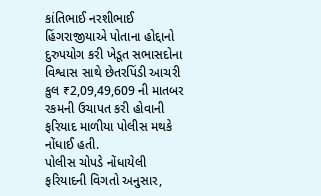કાંતિભાઈ નરશીભાઈ હિંગરાજીયાએ પોતાના હોદ્દાનો દુરુપયોગ કરી ખેડૂત સભાસદોના વિશ્વાસ સાથે છેતરપિંડી આચરી કુલ ₹2,09,49,609 ની માતબર રકમની ઉચાપત કરી હોવાની ફરિયાદ માળીયા પોલીસ મથકે નોંધાઈ હતી.
પોલીસ ચોપડે નોંધાયેલી ફરિયાદની વિગતો અનુસાર,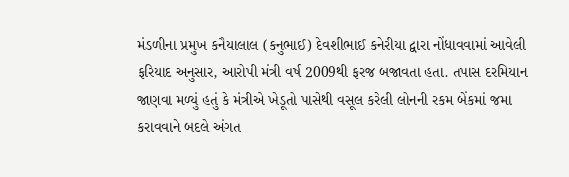મંડળીના પ્રમુખ કનૈયાલાલ (કનુભાઈ) દેવશીભાઈ કનેરીયા દ્વારા નોંધાવવામાં આવેલી ફરિયાદ અનુસાર, આરોપી મંત્રી વર્ષ 2009થી ફરજ બજાવતા હતા. તપાસ દરમિયાન જાણવા મળ્યું હતું કે મંત્રીએ ખેડૂતો પાસેથી વસૂલ કરેલી લોનની રકમ બેંકમાં જમા કરાવવાને બદલે અંગત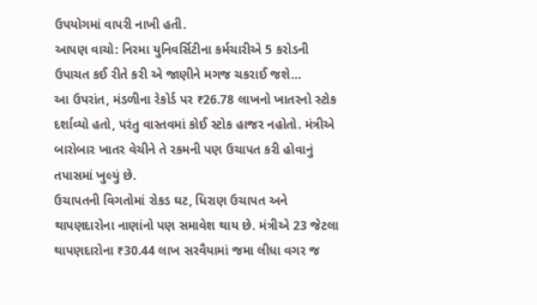ઉપયોગમાં વાપરી નાખી હતી.
આપણ વાચો: નિરમા યુનિવર્સિટીના કર્મચારીએ 5 કરોડની ઉપાચત કઈ રીતે કરી એ જાણીને મગજ ચકરાઈ જશે…
આ ઉપરાંત, મંડળીના રેકોર્ડ પર ₹26.78 લાખનો ખાતરનો સ્ટોક દર્શાવ્યો હતો, પરંતુ વાસ્તવમાં કોઈ સ્ટોક હાજર નહોતો. મંત્રીએ બારોબાર ખાતર વેચીને તે રકમની પણ ઉચાપત કરી હોવાનું તપાસમાં ખુલ્યું છે.
ઉચાપતની વિગતોમાં રોકડ ઘટ, ધિરાણ ઉચાપત અને થાપણદારોના નાણાંનો પણ સમાવેશ થાય છે. મંત્રીએ 23 જેટલા થાપણદારોના ₹30.44 લાખ સરવૈયામાં જમા લીધા વગર જ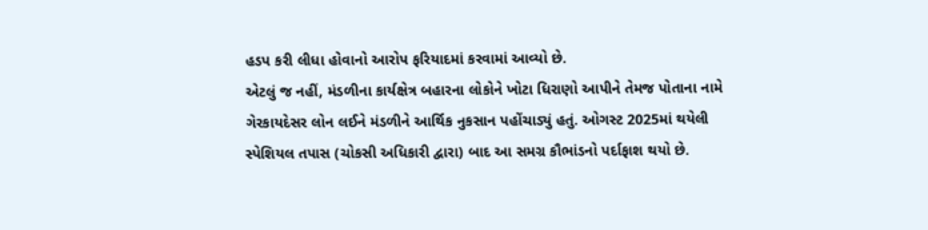હડપ કરી લીધા હોવાનો આરોપ ફરિયાદમાં કરવામાં આવ્યો છે.
એટલું જ નહીં, મંડળીના કાર્યક્ષેત્ર બહારના લોકોને ખોટા ધિરાણો આપીને તેમજ પોતાના નામે ગેરકાયદેસર લોન લઈને મંડળીને આર્થિક નુકસાન પહોંચાડ્યું હતું. ઓગસ્ટ 2025માં થયેલી સ્પેશિયલ તપાસ (ચોકસી અધિકારી દ્વારા) બાદ આ સમગ્ર કૌભાંડનો પર્દાફાશ થયો છે.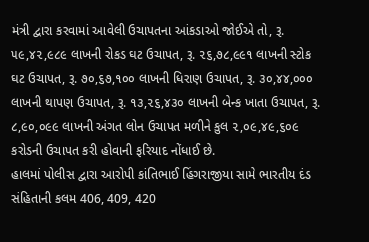મંત્રી દ્વારા કરવામાં આવેલી ઉચાપતના આંકડાઓ જોઈએ તો, રૂ. ૫૯,૪૨,૯૮૯ લાખની રોકડ ઘટ ઉચાપત, રૂ. ૨૬,૭૮,૯૯૧ લાખની સ્ટોક ઘટ ઉચાપત, રૂ. ૭૦,૬૭,૧૦૦ લાખની ધિરાણ ઉચાપત, રૂ. ૩૦,૪૪,૦૦૦ લાખની થાપણ ઉચાપત, રૂ. ૧૩,૨૬,૪૩૦ લાખની બેન્ક ખાતા ઉચાપત, રૂ. ૮,૯૦,૦૯૯ લાખની અંગત લોન ઉચાપત મળીને કુલ ૨,૦૯,૪૯,૬૦૯ કરોડની ઉચાપત કરી હોવાની ફરિયાદ નોંધાઈ છે.
હાલમાં પોલીસ દ્વારા આરોપી કાંતિભાઈ હિંગરાજીયા સામે ભારતીય દંડ સંહિતાની કલમ 406, 409, 420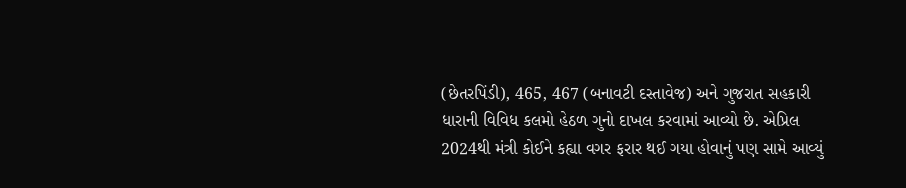(છેતરપિંડી), 465, 467 (બનાવટી દસ્તાવેજ) અને ગુજરાત સહકારી ધારાની વિવિધ કલમો હેઠળ ગુનો દાખલ કરવામાં આવ્યો છે. એપ્રિલ 2024થી મંત્રી કોઈને કહ્યા વગર ફરાર થઈ ગયા હોવાનું પણ સામે આવ્યું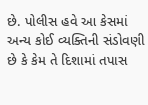છે. પોલીસ હવે આ કેસમાં અન્ય કોઈ વ્યક્તિની સંડોવણી છે કે કેમ તે દિશામાં તપાસ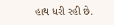હાથ ધરી રહી છે.